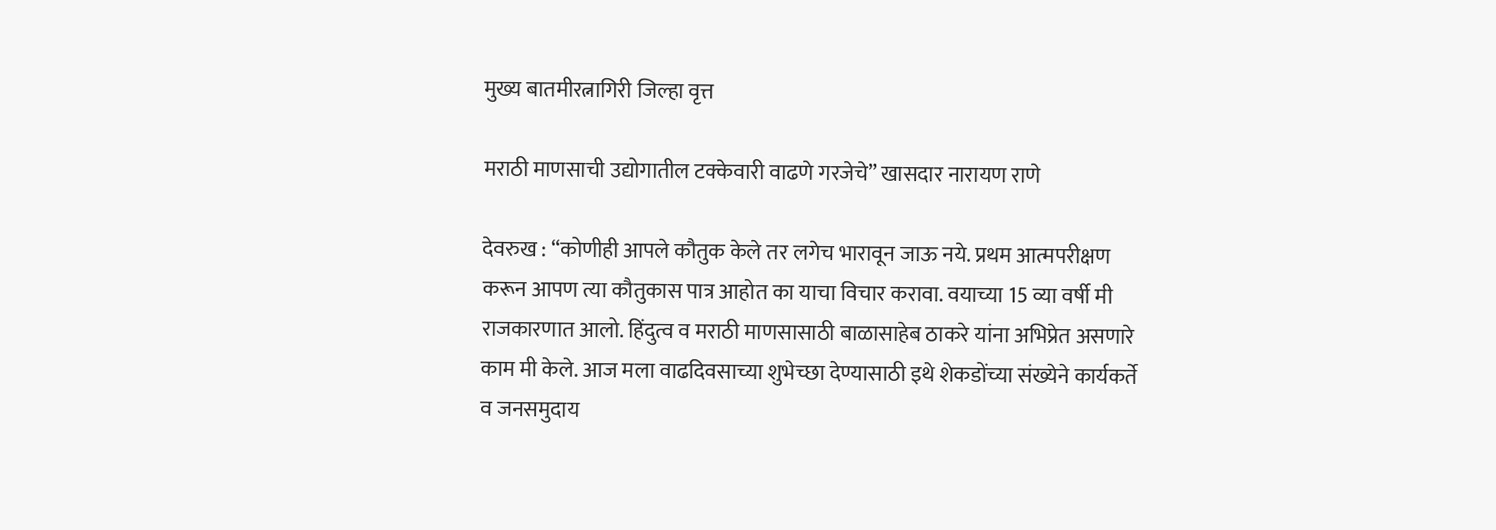मुख्य बातमीरत्नागिरी जिल्हा वृत्त

मराठी माणसाची उद्योगातील टक्केवारी वाढणे गरजेचे” खासदार नारायण राणे

देवरुख : “कोणीही आपले कौतुक केले तर लगेच भारावून जाऊ नये. प्रथम आत्मपरीक्षण करून आपण त्या कौतुकास पात्र आहोत का याचा विचार करावा. वयाच्या 15 व्या वर्षी मी राजकारणात आलो. हिंदुत्व व मराठी माणसासाठी बाळासाहेब ठाकरे यांना अभिप्रेत असणारे काम मी केले. आज मला वाढदिवसाच्या शुभेच्छा देण्यासाठी इथे शेकडोंच्या संख्येने कार्यकर्ते व जनसमुदाय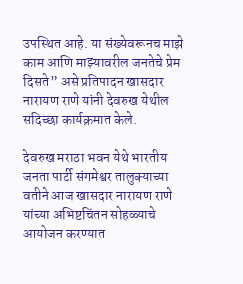उपस्थित आहे. या संख्येवरूनच माझे काम आणि माझ्यावरील जनतेचे प्रेम दिसते” असे प्रतिपादन खासदार नारायण राणे यांनी देवरुख येथील सदिच्छा कार्यक्रमात केले.

देवरुख मराठा भवन येथे भारतीय जनता पार्टी संगमेश्वर तालुक्याच्या वतीने आज खासदार नारायण राणे यांच्या अभिष्टचिंतन सोहळ्याचे आयोजन करण्यात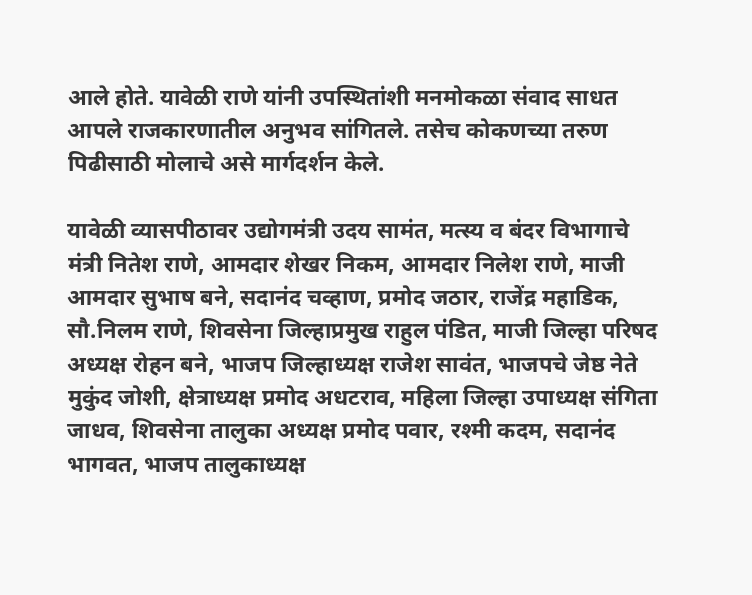आले होते. यावेळी राणे यांनी उपस्थितांशी मनमोकळा संवाद साधत आपले राजकारणातील अनुभव सांगितले. तसेच कोकणच्या तरुण पिढीसाठी मोलाचे असे मार्गदर्शन केले.

यावेळी व्यासपीठावर उद्योगमंत्री उदय सामंत, मत्स्य व बंदर विभागाचे मंत्री नितेश राणे, आमदार शेखर निकम, आमदार निलेश राणे, माजी आमदार सुभाष बने, सदानंद चव्हाण, प्रमोद जठार, राजेंद्र महाडिक, सौ.निलम राणे, शिवसेना जिल्हाप्रमुख राहुल पंडित, माजी जिल्हा परिषद अध्यक्ष रोहन बने, भाजप जिल्हाध्यक्ष राजेश सावंत, भाजपचे जेष्ठ नेते मुकुंद जोशी, क्षेत्राध्यक्ष प्रमोद अधटराव, महिला जिल्हा उपाध्यक्ष संगिता जाधव, शिवसेना तालुका अध्यक्ष प्रमोद पवार, रश्मी कदम, सदानंद भागवत, भाजप तालुकाध्यक्ष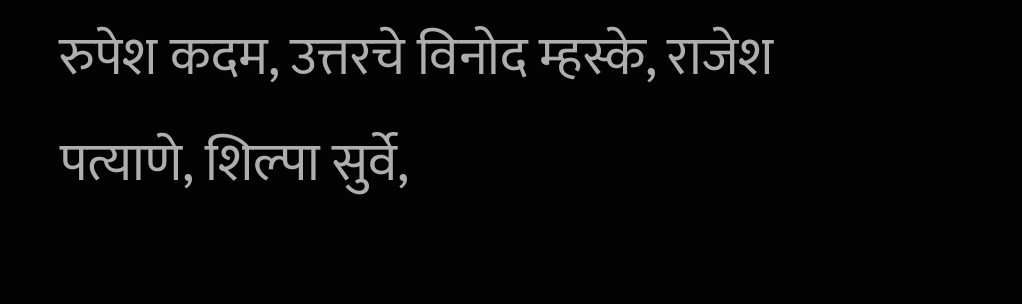रुपेश कदम, उत्तरचे विनोद म्हस्के, राजेश पत्याणे, शिल्पा सुर्वे,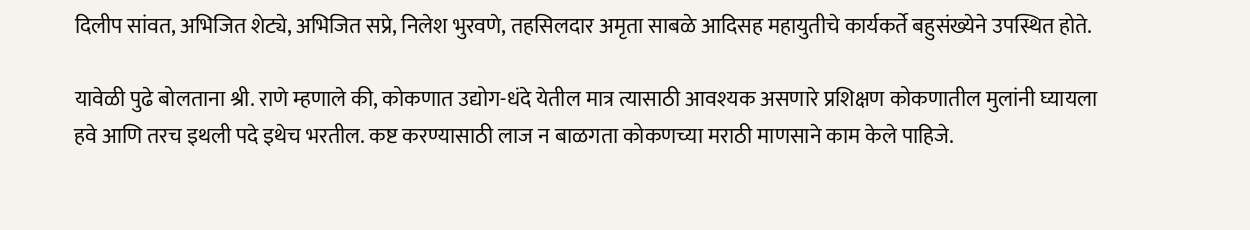दिलीप सांवत, अभिजित शेट्ये, अभिजित सप्रे, निलेश भुरवणे, तहसिलदार अमृता साबळे आदिसह महायुतीचे कार्यकर्ते बहुसंख्येने उपस्थित होते.

यावेळी पुढे बोलताना श्री. राणे म्हणाले की, कोकणात उद्योग-धंदे येतील मात्र त्यासाठी आवश्यक असणारे प्रशिक्षण कोकणातील मुलांनी घ्यायला हवे आणि तरच इथली पदे इथेच भरतील. कष्ट करण्यासाठी लाज न बाळगता कोकणच्या मराठी माणसाने काम केले पाहिजे.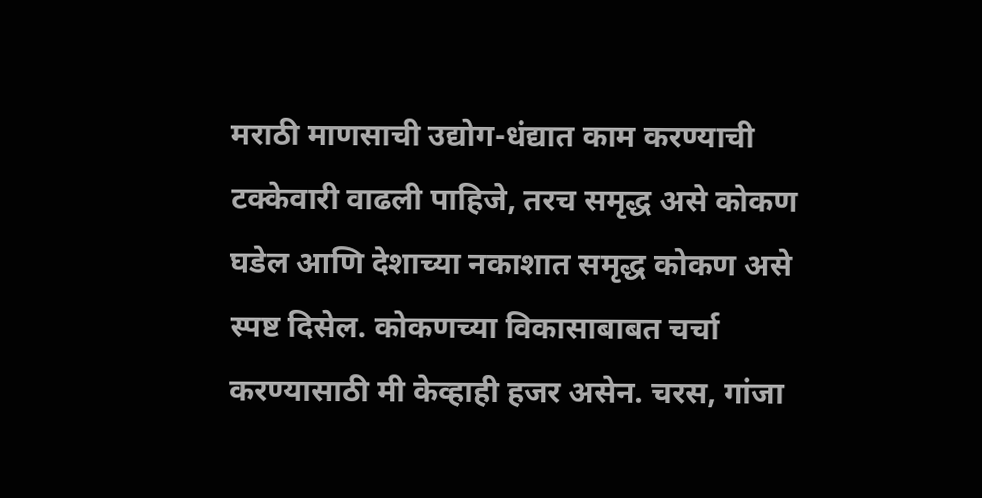मराठी माणसाची उद्योग-धंद्यात काम करण्याची टक्केवारी वाढली पाहिजे, तरच समृद्ध असे कोकण घडेल आणि देशाच्या नकाशात समृद्ध कोकण असे स्पष्ट दिसेल. कोकणच्या विकासाबाबत चर्चा करण्यासाठी मी केव्हाही हजर असेन. चरस, गांजा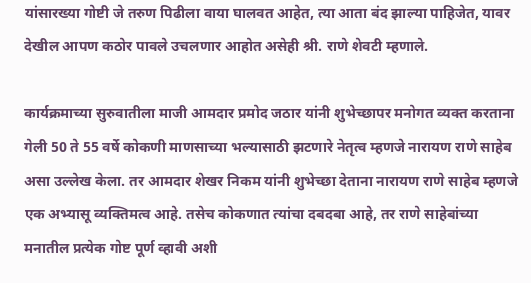यांसारख्या गोष्टी जे तरुण पिढीला वाया घालवत आहेत, त्या आता बंद झाल्या पाहिजेत, यावर देखील आपण कठोर पावले उचलणार आहोत असेही श्री. राणे शेवटी म्हणाले.

कार्यक्रमाच्या सुरुवातीला माजी आमदार प्रमोद जठार यांनी शुभेच्छापर मनोगत व्यक्त करताना गेली 50 ते 55 वर्षे कोकणी माणसाच्या भल्यासाठी झटणारे नेतृत्व म्हणजे नारायण राणे साहेब असा उल्लेख केला. तर आमदार शेखर निकम यांनी शुभेच्छा देताना नारायण राणे साहेब म्हणजे एक अभ्यासू व्यक्तिमत्व आहे. तसेच कोकणात त्यांचा दबदबा आहे, तर राणे साहेबांच्या मनातील प्रत्येक गोष्ट पूर्ण व्हावी अशी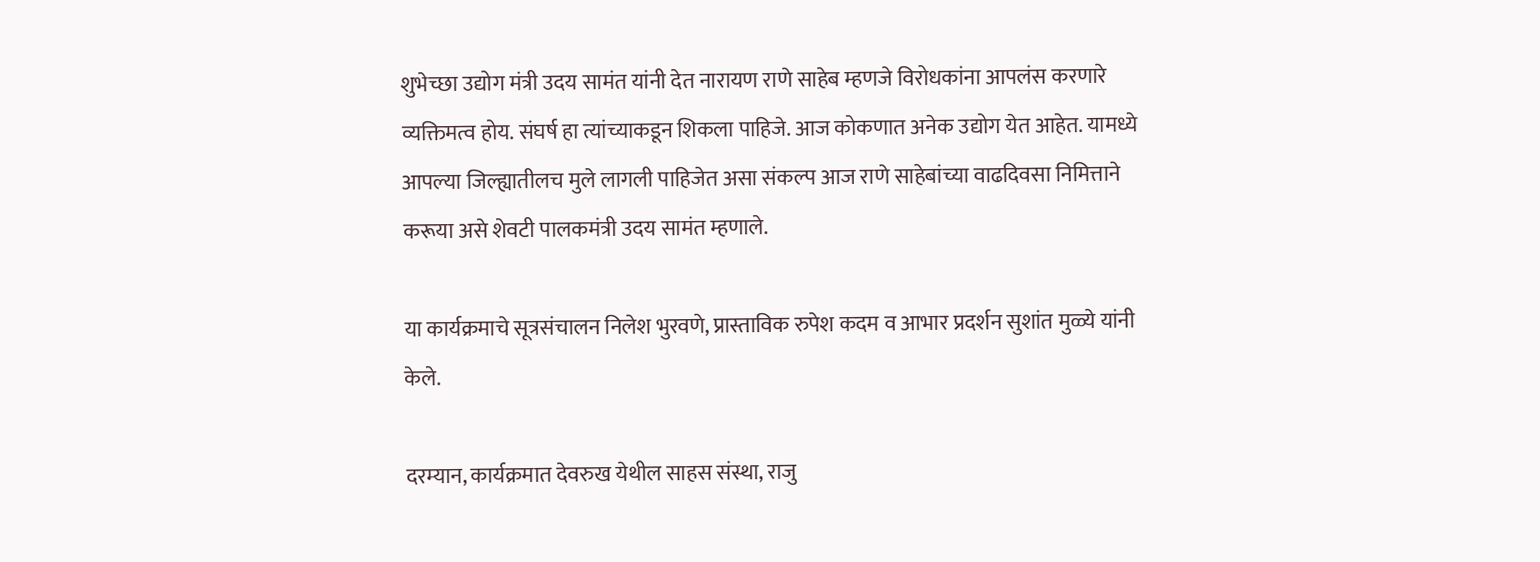शुभेच्छा उद्योग मंत्री उदय सामंत यांनी देत नारायण राणे साहेब म्हणजे विरोधकांना आपलंस करणारे व्यक्तिमत्व होय. संघर्ष हा त्यांच्याकडून शिकला पाहिजे. आज कोकणात अनेक उद्योग येत आहेत. यामध्ये आपल्या जिल्ह्यातीलच मुले लागली पाहिजेत असा संकल्प आज राणे साहेबांच्या वाढदिवसा निमित्ताने करूया असे शेवटी पालकमंत्री उदय सामंत म्हणाले.

या कार्यक्रमाचे सूत्रसंचालन निलेश भुरवणे, प्रास्ताविक रुपेश कदम व आभार प्रदर्शन सुशांत मुळ्ये यांनी केले.

दरम्यान, कार्यक्रमात देवरुख येथील साहस संस्था, राजु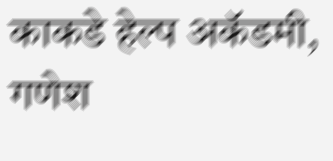काकडे हेल्प अकॅडमी, गणेश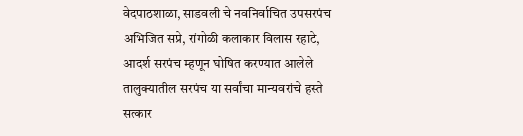वेदपाठशाळा, साडवली चे नवनिर्वाचित उपसरपंच अभिजित सप्रे, रांगोळी कलाकार विलास रहाटे, आदर्श सरपंच म्हणून घोषित करण्यात आलेले तालुक्यातील सरपंच या सर्वांचा मान्यवरांचे हस्ते सत्कार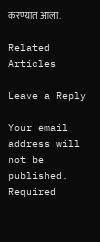करण्यात आला.

Related Articles

Leave a Reply

Your email address will not be published. Required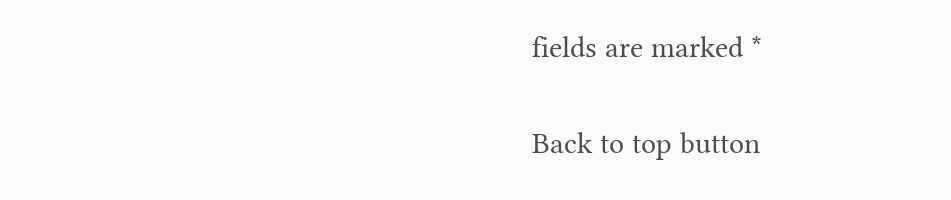fields are marked *

Back to top button